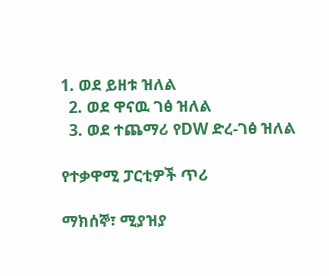1. ወደ ይዘቱ ዝለል
  2. ወደ ዋናዉ ገፅ ዝለል
  3. ወደ ተጨማሪ የDW ድረ-ገፅ ዝለል

የተቃዋሚ ፓርቲዎች ጥሪ

ማክሰኞ፣ ሚያዝያ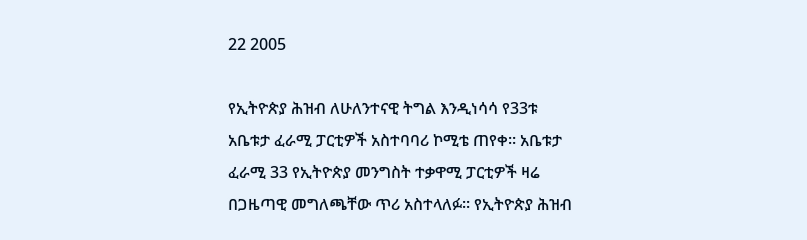22 2005

የኢትዮጵያ ሕዝብ ለሁለንተናዊ ትግል እንዲነሳሳ የ33ቱ አቤቱታ ፈራሚ ፓርቲዎች አስተባባሪ ኮሚቴ ጠየቀ። አቤቱታ ፈራሚ 33 የኢትዮጵያ መንግስት ተቃዋሚ ፓርቲዎች ዛሬ በጋዜጣዊ መግለጫቸው ጥሪ አስተላለፉ። የኢትዮጵያ ሕዝብ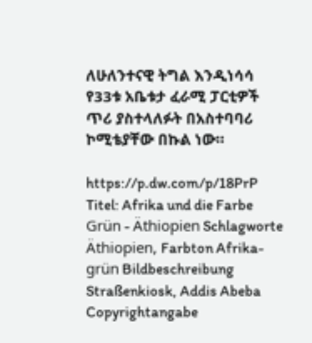ለሁለንተናዊ ትግል እንዲነሳሳ የ33ቱ አቤቱታ ፈራሚ ፓርቲዎች ጥሪ ያስተላለፉት በአስተባባሪ ኮሚቴያቸው በኩል ነው።

https://p.dw.com/p/18PrP
Titel: Afrika und die Farbe Grün - Äthiopien Schlagworte Äthiopien, Farbton Afrika-grün Bildbeschreibung Straßenkiosk, Addis Abeba Copyrightangabe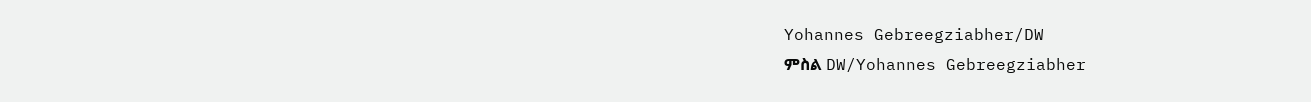Yohannes Gebreegziabher/DW
ምስል DW/Yohannes Gebreegziabher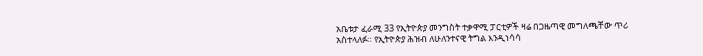አቤቱታ ፈራሚ 33 የኢትዮጵያ መንግስት ተቃዋሚ ፓርቲዎች ዛሬ በጋዜጣዊ መግለጫቸው ጥሪ አስተላለፉ። የኢትዮጵያ ሕዝብ ለሁለንተናዊ ትግል እንዲነሳሳ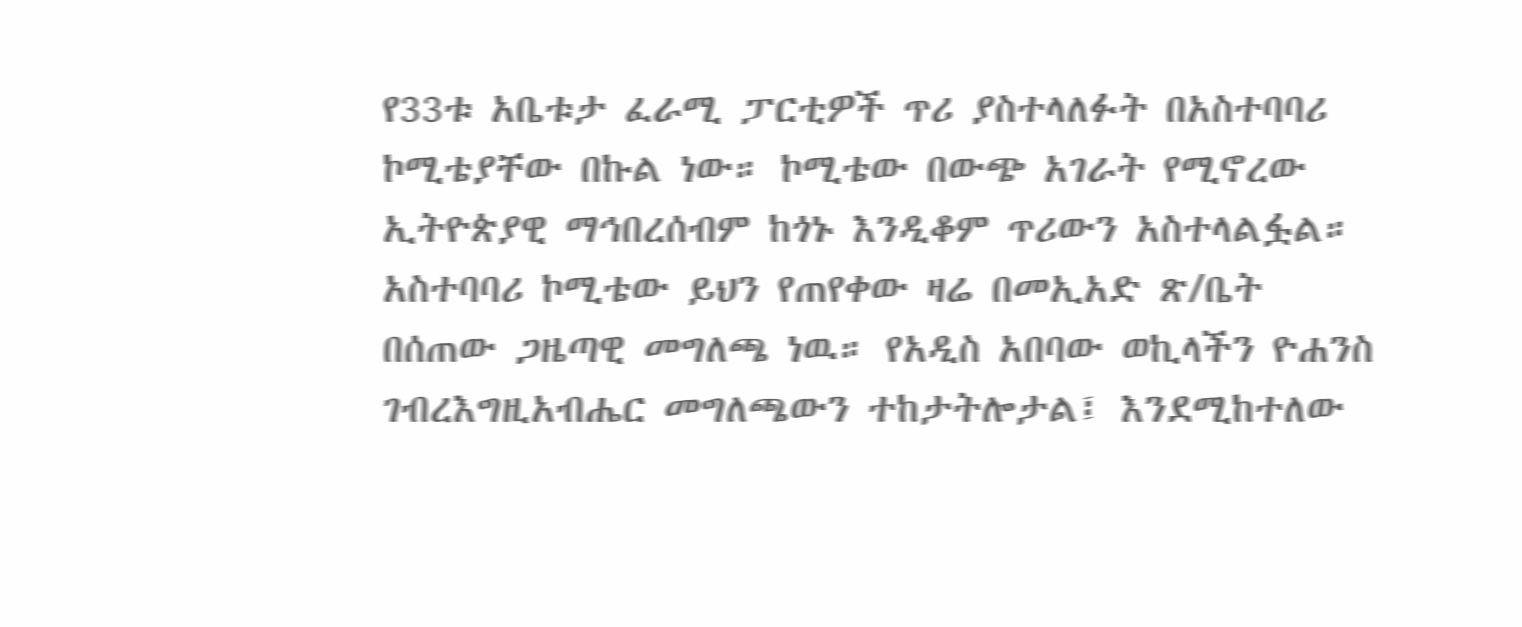የ33ቱ አቤቱታ ፈራሚ ፓርቲዎች ጥሪ ያስተላለፉት በአስተባባሪ ኮሚቴያቸው በኩል ነው። ኮሚቴው በውጭ አገራት የሚኖረው ኢትዮጵያዊ ማኅበረሰብም ከጎኑ እንዲቆም ጥሪውን አስተላልፏል። አስተባባሪ ኮሚቴው ይህን የጠየቀው ዛሬ በመኢአድ ጽ/ቤት በሰጠው ጋዜጣዊ መግለጫ ነዉ። የአዲስ አበባው ወኪላችን ዮሐንስ ገብረእግዚአብሔር መግለጫውን ተከታትሎታል፤ እንደሚከተለው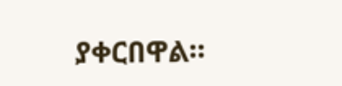ያቀርበዋል።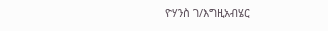ዮሃንስ ገ/እግዚአብሄር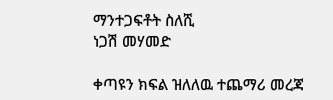ማንተጋፍቶት ስለሺ
ነጋሽ መሃመድ

ቀጣዩን ክፍል ዝለለዉ ተጨማሪ መረጃ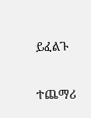ይፈልጉ

ተጨማሪ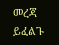መረጃ ይፈልጉ